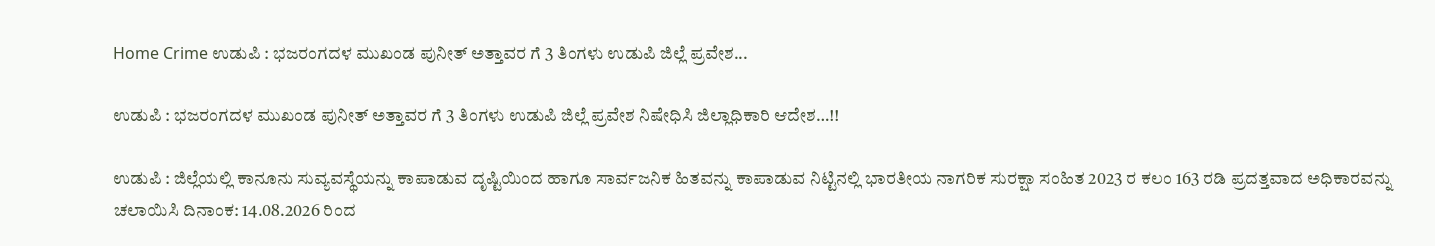Home Crime ಉಡುಪಿ : ಭಜರಂಗದಳ ಮುಖಂಡ ಪುನೀತ್ ಅತ್ತಾವರ ಗೆ 3 ತಿಂಗಳು ಉಡುಪಿ ಜಿಲ್ಲೆ ಪ್ರವೇಶ...

ಉಡುಪಿ : ಭಜರಂಗದಳ ಮುಖಂಡ ಪುನೀತ್ ಅತ್ತಾವರ ಗೆ 3 ತಿಂಗಳು ಉಡುಪಿ ಜಿಲ್ಲೆ ಪ್ರವೇಶ ನಿಷೇಧಿಸಿ ಜಿಲ್ಲಾಧಿಕಾರಿ ಆದೇಶ…!!

ಉಡುಪಿ : ಜಿಲ್ಲೆಯಲ್ಲಿ ಕಾನೂನು ಸುವ್ಯವಸ್ಥೆಯನ್ನು ಕಾಪಾಡುವ ದೃಷ್ಟಿಯಿಂದ ಹಾಗೂ ಸಾರ್ವಜನಿಕ ಹಿತವನ್ನು ಕಾಪಾಡುವ ನಿಟ್ಟಿನಲ್ಲಿ ಭಾರತೀಯ ನಾಗರಿಕ ಸುರಕ್ಷಾ ಸಂಹಿತ 2023 ರ ಕಲಂ 163 ರಡಿ ಪ್ರದತ್ತವಾದ ಅಧಿಕಾರವನ್ನು ಚಲಾಯಿಸಿ ದಿನಾಂಕ: 14.08.2026 ರಿಂದ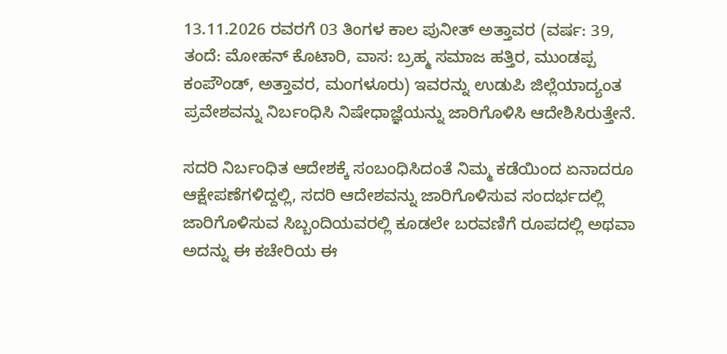13.11.2026 ರವರಗೆ 03 ತಿಂಗಳ ಕಾಲ ಪುನೀತ್ ಅತ್ತಾವರ (ವರ್ಷ: 39, ತಂದೆ: ಮೋಹನ್ ಕೊಟಾರಿ, ವಾಸ: ಬ್ರಹ್ಮ ಸಮಾಜ ಹತ್ತಿರ, ಮುಂಡಪ್ಪ ಕಂಪೌಂಡ್, ಅತ್ತಾವರ, ಮಂಗಳೂರು) ಇವರನ್ನು ಉಡುಪಿ ಜಿಲ್ಲೆಯಾದ್ಯಂತ ಪ್ರವೇಶವನ್ನು ನಿರ್ಬಂಧಿಸಿ ನಿಷೇಧಾಜ್ಞೆಯನ್ನು ಜಾರಿಗೊಳಿಸಿ ಆದೇಶಿಸಿರುತ್ತೇನೆ.

ಸದರಿ ನಿರ್ಬಂಧಿತ ಆದೇಶಕ್ಕೆ ಸಂಬಂಧಿಸಿದಂತೆ ನಿಮ್ಮ ಕಡೆಯಿಂದ ಏನಾದರೂ ಆಕ್ಷೇಪಣೆಗಳಿದ್ದಲ್ಲಿ, ಸದರಿ ಆದೇಶವನ್ನು ಜಾರಿಗೊಳಿಸುವ ಸಂದರ್ಭದಲ್ಲಿ ಜಾರಿಗೊಳಿಸುವ ಸಿಬ್ಬಂದಿಯವರಲ್ಲಿ ಕೂಡಲೇ ಬರವಣಿಗೆ ರೂಪದಲ್ಲಿ ಅಥವಾ ಅದನ್ನು ಈ ಕಚೇರಿಯ ಈ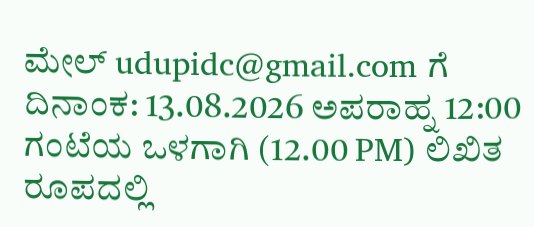ಮೇಲ್ udupidc@gmail.com ಗೆ ದಿನಾಂಕ: 13.08.2026 ಅಪರಾಹ್ನ 12:00 ಗಂಟೆಯ ಒಳಗಾಗಿ (12.00 PM) ಲಿಖಿತ ರೂಪದಲ್ಲಿ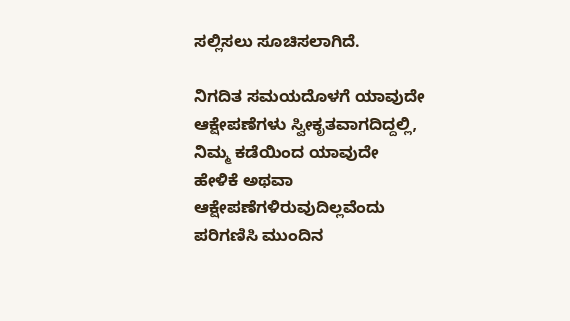ಸಲ್ಲಿಸಲು ಸೂಚಿಸಲಾಗಿದೆ.

ನಿಗದಿತ ಸಮಯದೊಳಗೆ ಯಾವುದೇ ಆಕ್ಷೇಪಣೆಗಳು ಸ್ವೀಕೃತವಾಗದಿದ್ದಲ್ಲಿ, ನಿಮ್ಮ ಕಡೆಯಿಂದ ಯಾವುದೇ ಹೇಳಿಕೆ ಅಥವಾ ಆಕ್ಷೇಪಣೆಗಳಿರುವುದಿಲ್ಲವೆಂದು ಪರಿಗಣಿಸಿ ಮುಂದಿನ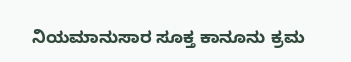ನಿಯಮಾನುಸಾರ ಸೂಕ್ತ ಕಾನೂನು ಕ್ರಮ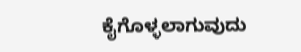ಕೈಗೊಳ್ಳಲಾಗುವುದು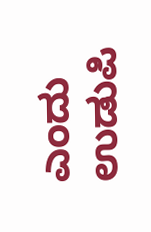ಎಂದು ಉಡುಪಿ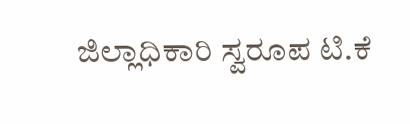ಜಿಲ್ಲಾಧಿಕಾರಿ ಸ್ವರೂಪ ಟಿ.ಕೆ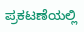ಪ್ರಕಟಣೆಯಲ್ಲಿ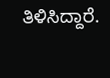ತಿಳಿಸಿದ್ದಾರೆ.